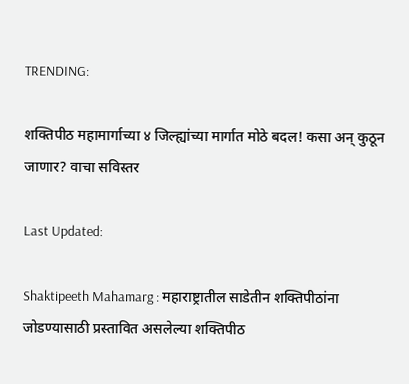TRENDING:

शक्तिपीठ महामार्गाच्या ४ जिल्ह्यांच्या मार्गात मोठे बदल! कसा अन् कुठून जाणार? वाचा सविस्तर

Last Updated:

Shaktipeeth Mahamarg : महाराष्ट्रातील साडेतीन शक्तिपीठांना जोडण्यासाठी प्रस्तावित असलेल्या शक्तिपीठ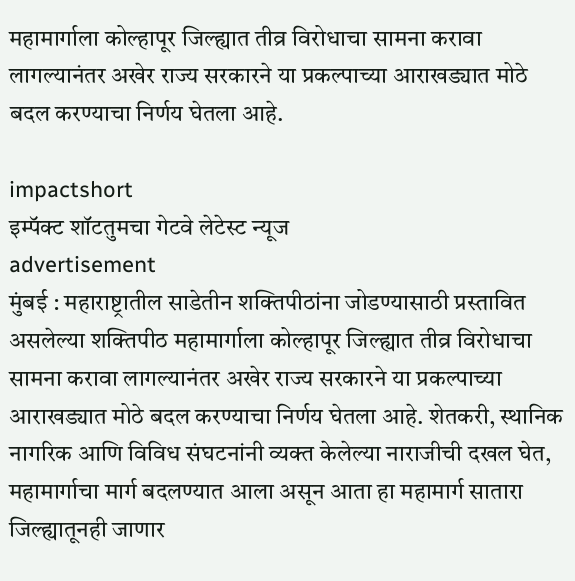महामार्गाला कोल्हापूर जिल्ह्यात तीव्र विरोधाचा सामना करावा लागल्यानंतर अखेर राज्य सरकारने या प्रकल्पाच्या आराखड्यात मोठे बदल करण्याचा निर्णय घेतला आहे.

impactshort
इम्पॅक्ट शॉटतुमचा गेटवे लेटेस्ट न्यूज
advertisement
मुंबई : महाराष्ट्रातील साडेतीन शक्तिपीठांना जोडण्यासाठी प्रस्तावित असलेल्या शक्तिपीठ महामार्गाला कोल्हापूर जिल्ह्यात तीव्र विरोधाचा सामना करावा लागल्यानंतर अखेर राज्य सरकारने या प्रकल्पाच्या आराखड्यात मोठे बदल करण्याचा निर्णय घेतला आहे. शेतकरी, स्थानिक नागरिक आणि विविध संघटनांनी व्यक्त केलेल्या नाराजीची दखल घेत, महामार्गाचा मार्ग बदलण्यात आला असून आता हा महामार्ग सातारा जिल्ह्यातूनही जाणार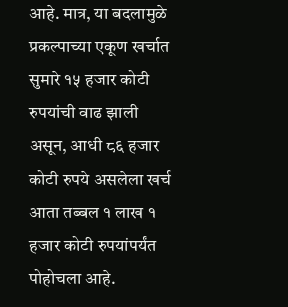आहे. मात्र, या बदलामुळे प्रकल्पाच्या एकूण खर्चात सुमारे १५ हजार कोटी रुपयांची वाढ झाली असून, आधी ८६ हजार कोटी रुपये असलेला खर्च आता तब्बल १ लाख १ हजार कोटी रुपयांपर्यंत पोहोचला आहे.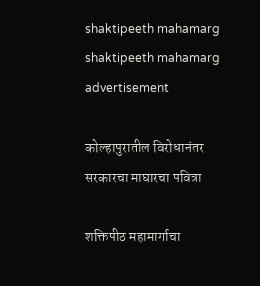shaktipeeth mahamarg
shaktipeeth mahamarg
advertisement

कोल्हापुरातील विरोधानंतर सरकारचा माघारचा पवित्रा

शक्तिपीठ महामार्गाचा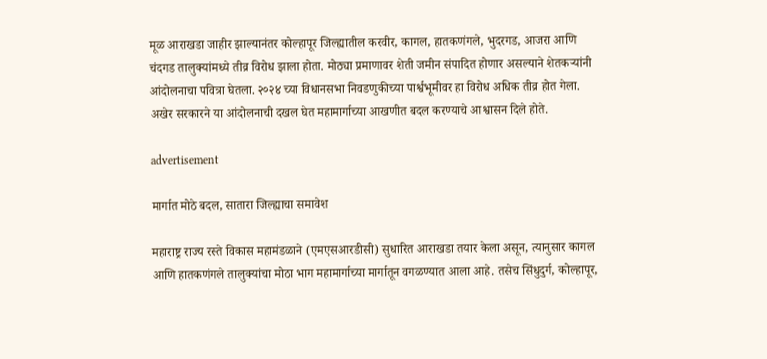मूळ आराखडा जाहीर झाल्यानंतर कोल्हापूर जिल्ह्यातील करवीर, कागल, हातकणंगले, भुदरगड, आजरा आणि चंदगड तालुक्यांमध्ये तीव्र विरोध झाला होता. मोठ्या प्रमाणावर शेती जमीन संपादित होणार असल्याने शेतकऱ्यांनी आंदोलनाचा पवित्रा घेतला. २०२४ च्या विधानसभा निवडणुकीच्या पार्श्वभूमीवर हा विरोध अधिक तीव्र होत गेला. अखेर सरकारने या आंदोलनाची दखल घेत महामार्गाच्या आखणीत बदल करण्याचे आश्वासन दिले होते.

advertisement

मार्गात मोठे बदल, सातारा जिल्ह्याचा समावेश

महाराष्ट्र राज्य रस्ते विकास महामंडळाने (एमएसआरडीसी) सुधारित आराखडा तयार केला असून, त्यानुसार कागल आणि हातकणंगले तालुक्यांचा मोठा भाग महामार्गाच्या मार्गातून वगळण्यात आला आहे. तसेच सिंधुदुर्ग, कोल्हापूर,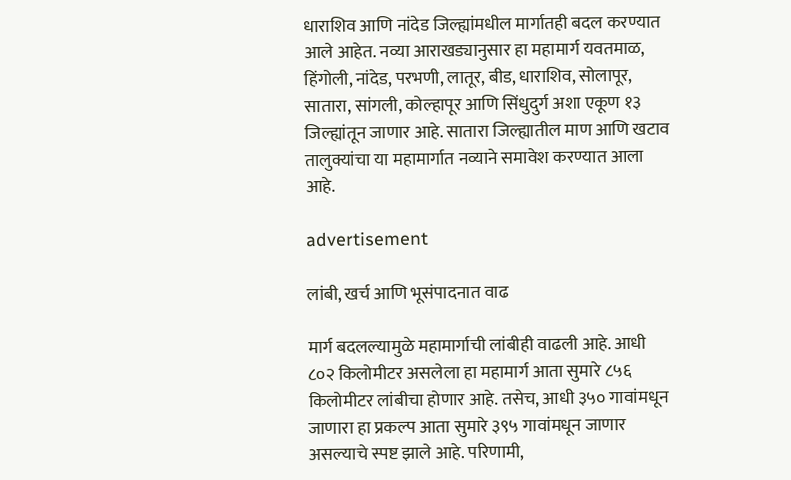धाराशिव आणि नांदेड जिल्ह्यांमधील मार्गातही बदल करण्यात आले आहेत. नव्या आराखड्यानुसार हा महामार्ग यवतमाळ, हिंगोली, नांदेड, परभणी, लातूर, बीड, धाराशिव, सोलापूर, सातारा, सांगली, कोल्हापूर आणि सिंधुदुर्ग अशा एकूण १३ जिल्ह्यांतून जाणार आहे. सातारा जिल्ह्यातील माण आणि खटाव तालुक्यांचा या महामार्गात नव्याने समावेश करण्यात आला आहे.

advertisement

लांबी, खर्च आणि भूसंपादनात वाढ

मार्ग बदलल्यामुळे महामार्गाची लांबीही वाढली आहे. आधी ८०२ किलोमीटर असलेला हा महामार्ग आता सुमारे ८५६ किलोमीटर लांबीचा होणार आहे. तसेच, आधी ३५० गावांमधून जाणारा हा प्रकल्प आता सुमारे ३९५ गावांमधून जाणार असल्याचे स्पष्ट झाले आहे. परिणामी,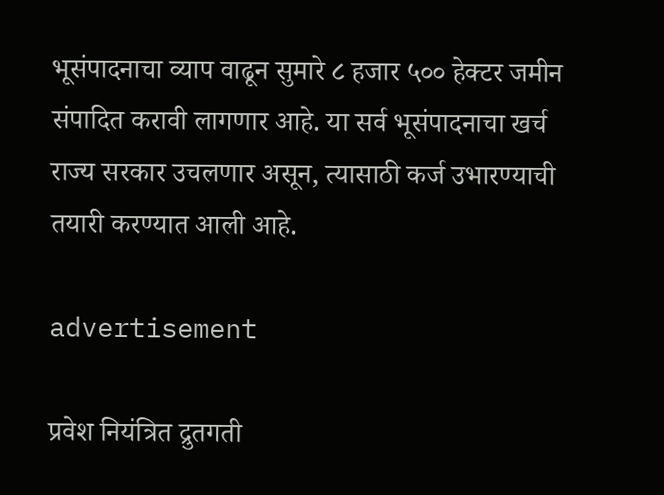भूसंपादनाचा व्याप वाढून सुमारे ८ हजार ५०० हेक्टर जमीन संपादित करावी लागणार आहे. या सर्व भूसंपादनाचा खर्च राज्य सरकार उचलणार असून, त्यासाठी कर्ज उभारण्याची तयारी करण्यात आली आहे.

advertisement

प्रवेश नियंत्रित द्रुतगती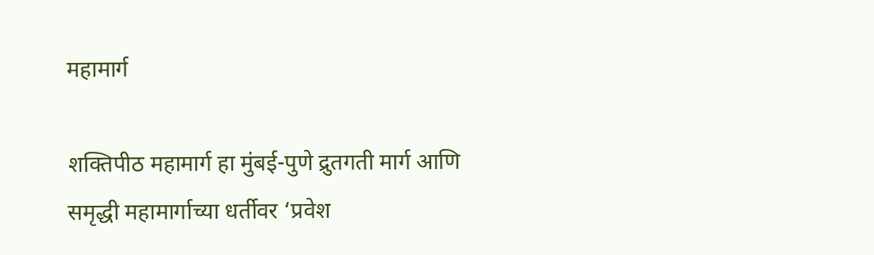महामार्ग

शक्तिपीठ महामार्ग हा मुंबई-पुणे द्रुतगती मार्ग आणि समृद्धी महामार्गाच्या धर्तीवर ‘प्रवेश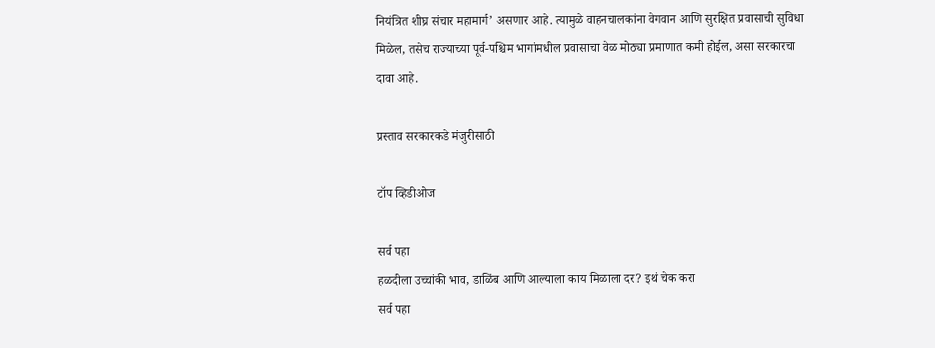नियंत्रित शीघ्र संचार महामार्ग’ असणार आहे. त्यामुळे वाहनचालकांना वेगवान आणि सुरक्षित प्रवासाची सुविधा मिळेल, तसेच राज्याच्या पूर्व-पश्चिम भागांमधील प्रवासाचा वेळ मोठ्या प्रमाणात कमी होईल, असा सरकारचा दावा आहे.

प्रस्ताव सरकारकडे मंजुरीसाठी

टॉप व्हिडीओज

सर्व पहा
हळदीला उच्चांकी भाव, डाळिंब आणि आल्याला काय मिळाला दर? इथं चेक करा
सर्व पहा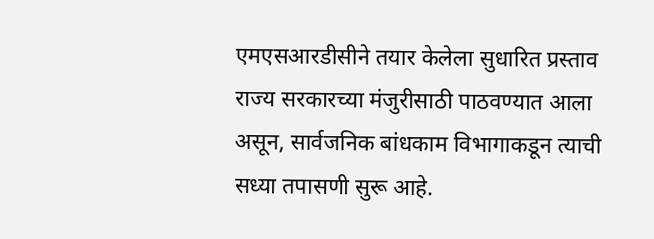एमएसआरडीसीने तयार केलेला सुधारित प्रस्ताव राज्य सरकारच्या मंजुरीसाठी पाठवण्यात आला असून, सार्वजनिक बांधकाम विभागाकडून त्याची सध्या तपासणी सुरू आहे.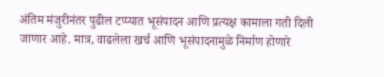अंतिम मंजुरीनंतर पुढील टप्प्यात भूसंपादन आणि प्रत्यक्ष कामाला गती दिली जाणार आहे. मात्र, वाढलेला खर्च आणि भूसंपादनामुळे निर्माण होणारे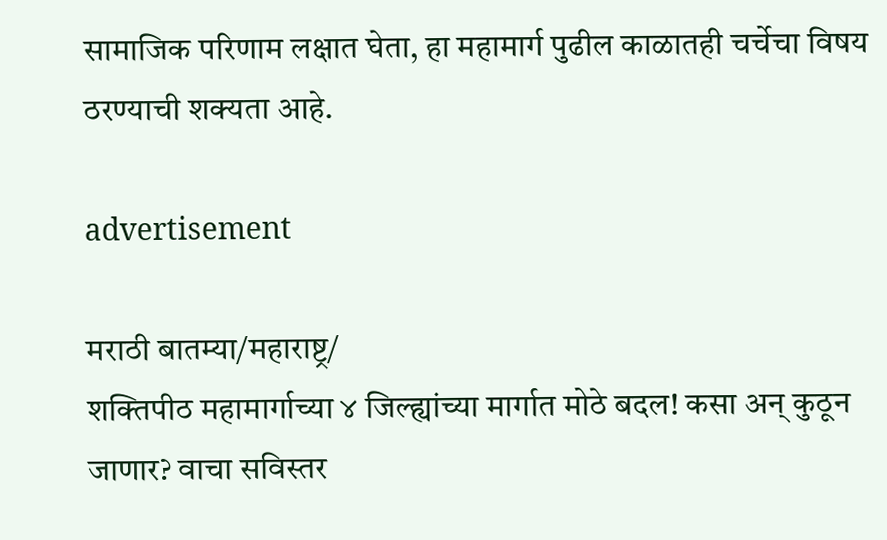सामाजिक परिणाम लक्षात घेता, हा महामार्ग पुढील काळातही चर्चेचा विषय ठरण्याची शक्यता आहे.

advertisement

मराठी बातम्या/महाराष्ट्र/
शक्तिपीठ महामार्गाच्या ४ जिल्ह्यांच्या मार्गात मोठे बदल! कसा अन् कुठून जाणार? वाचा सविस्तर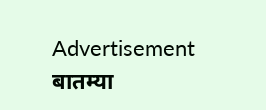Advertisement
बातम्या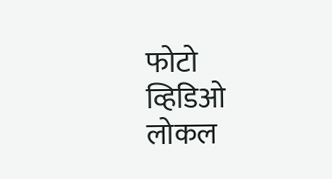फोटो
व्हिडिओ
लोकल